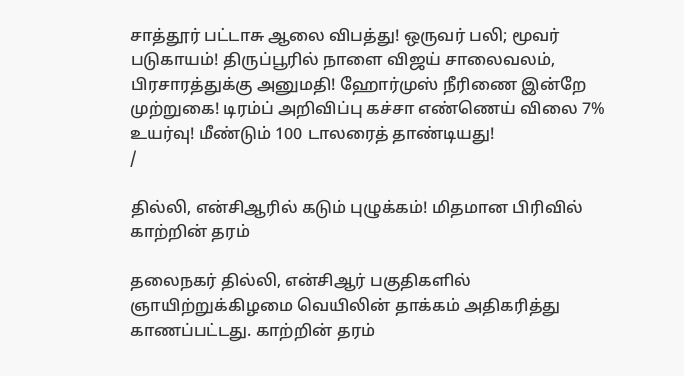சாத்தூர் பட்டாசு ஆலை விபத்து! ஒருவர் பலி; மூவர் படுகாயம்! திருப்பூரில் நாளை விஜய் சாலைவலம், பிரசாரத்துக்கு அனுமதி! ஹோர்முஸ் நீரிணை இன்றே முற்றுகை! டிரம்ப் அறிவிப்பு கச்சா எண்ணெய் விலை 7% உயர்வு! மீண்டும் 100 டாலரைத் தாண்டியது!
/

தில்லி, என்சிஆரில் கடும் புழுக்கம்! மிதமான பிரிவில் காற்றின் தரம்

தலைநகர் தில்லி, என்சிஆர் பகுதிகளில் ஞாயிற்றுக்கிழமை வெயிலின் தாக்கம் அதிகரித்து காணப்பட்டது. காற்றின் தரம்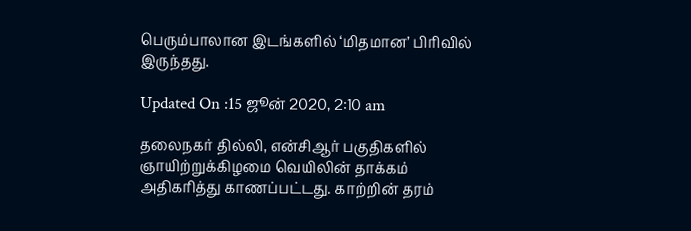பெரும்பாலான இடங்களில் ‘மிதமான’ பிரிவில் இருந்தது.

Updated On :15 ஜூன் 2020, 2:10 am

தலைநகர் தில்லி, என்சிஆர் பகுதிகளில் ஞாயிற்றுக்கிழமை வெயிலின் தாக்கம் அதிகரித்து காணப்பட்டது. காற்றின் தரம்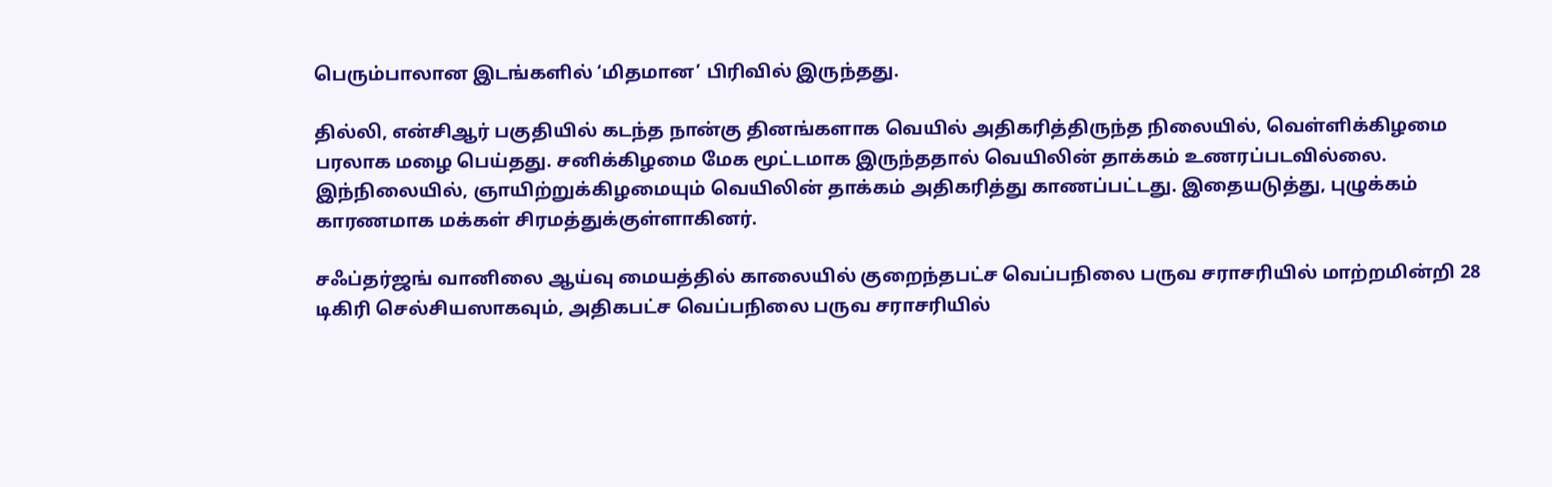பெரும்பாலான இடங்களில் ‘மிதமான’ பிரிவில் இருந்தது.

தில்லி, என்சிஆர் பகுதியில் கடந்த நான்கு தினங்களாக வெயில் அதிகரித்திருந்த நிலையில், வெள்ளிக்கிழமை பரலாக மழை பெய்தது. சனிக்கிழமை மேக மூட்டமாக இருந்ததால் வெயிலின் தாக்கம் உணரப்படவில்லை. இந்நிலையில், ஞாயிற்றுக்கிழமையும் வெயிலின் தாக்கம் அதிகரித்து காணப்பட்டது. இதையடுத்து, புழுக்கம் காரணமாக மக்கள் சிரமத்துக்குள்ளாகினர்.

சஃப்தர்ஜங் வானிலை ஆய்வு மையத்தில் காலையில் குறைந்தபட்ச வெப்பநிலை பருவ சராசரியில் மாற்றமின்றி 28 டிகிரி செல்சியஸாகவும், அதிகபட்ச வெப்பநிலை பருவ சராசரியில்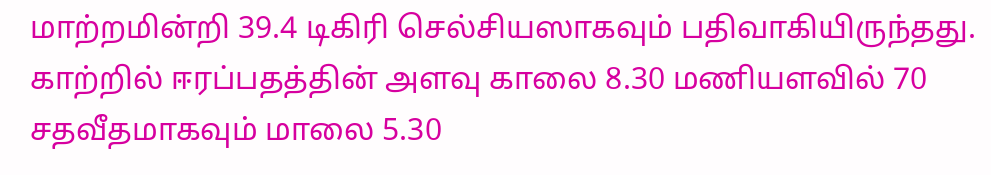மாற்றமின்றி 39.4 டிகிரி செல்சியஸாகவும் பதிவாகியிருந்தது. காற்றில் ஈரப்பதத்தின் அளவு காலை 8.30 மணியளவில் 70 சதவீதமாகவும் மாலை 5.30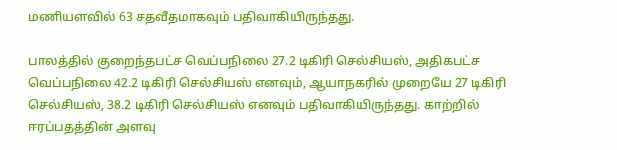மணியளவில் 63 சதவீதமாகவும் பதிவாகியிருந்தது.

பாலத்தில் குறைந்தபட்ச வெப்பநிலை 27.2 டிகிரி செல்சியஸ், அதிகபட்ச வெப்பநிலை 42.2 டிகிரி செல்சியஸ் எனவும், ஆயாநகரில் முறையே 27 டிகிரி செல்சியஸ், 38.2 டிகிரி செல்சியஸ் எனவும் பதிவாகியிருந்தது. காற்றில் ஈரப்பதத்தின் அளவு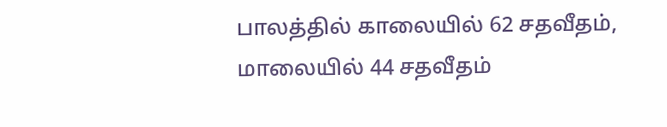பாலத்தில் காலையில் 62 சதவீதம், மாலையில் 44 சதவீதம்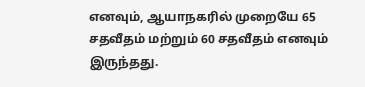எனவும், ஆயாநகரில் முறையே 65 சதவீதம் மற்றும் 60 சதவீதம் எனவும் இருந்தது.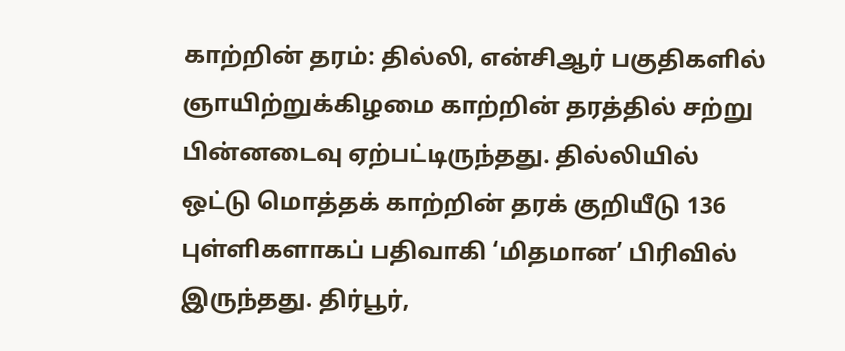காற்றின் தரம்: தில்லி, என்சிஆர் பகுதிகளில் ஞாயிற்றுக்கிழமை காற்றின் தரத்தில் சற்று பின்னடைவு ஏற்பட்டிருந்தது. தில்லியில் ஒட்டு மொத்தக் காற்றின் தரக் குறியீடு 136 புள்ளிகளாகப் பதிவாகி ‘மிதமான’ பிரிவில் இருந்தது. திர்பூர்,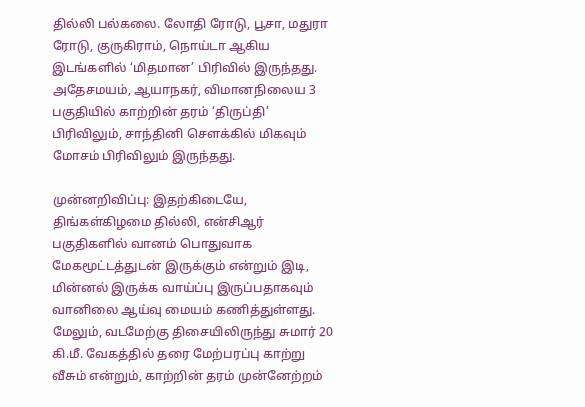தில்லி பல்கலை. லோதி ரோடு, பூசா, மதுரா ரோடு, குருகிராம், நொய்டா ஆகிய இடங்களில் ‘மிதமான’ பிரிவில் இருந்தது. அதேசமயம், ஆயாநகர், விமானநிலைய 3 பகுதியில் காற்றின் தரம் ‘திருப்தி’ பிரிவிலும், சாந்தினி சௌக்கில் மிகவும் மோசம் பிரிவிலும் இருந்தது.

முன்னறிவிப்பு: இதற்கிடையே, திங்கள்கிழமை தில்லி, என்சிஆர் பகுதிகளில் வானம் பொதுவாக மேகமூட்டத்துடன் இருக்கும் என்றும் இடி, மின்னல் இருக்க வாய்ப்பு இருப்பதாகவும் வானிலை ஆய்வு மையம் கணித்துள்ளது. மேலும், வடமேற்கு திசையிலிருந்து சுமார் 20 கி.மீ. வேகத்தில் தரை மேற்பரப்பு காற்று வீசும் என்றும், காற்றின் தரம் முன்னேற்றம்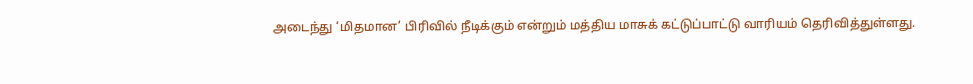அடைந்து ‘மிதமான’ பிரிவில் நீடிக்கும் என்றும் மத்திய மாசுக் கட்டுப்பாட்டு வாரியம் தெரிவித்துள்ளது.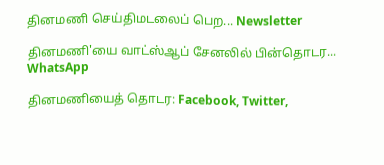தினமணி செய்திமடலைப் பெற... Newsletter

தினமணி'யை வாட்ஸ்ஆப் சேனலில் பின்தொடர... WhatsApp

தினமணியைத் தொடர: Facebook, Twitter,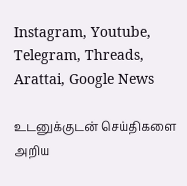Instagram, Youtube, Telegram, Threads, Arattai, Google News

உடனுக்குடன் செய்திகளை அறிய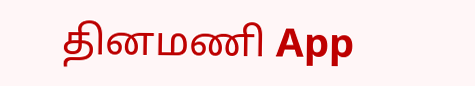தினமணி App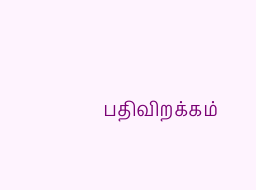பதிவிறக்கம்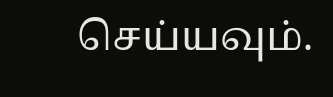செய்யவும்.